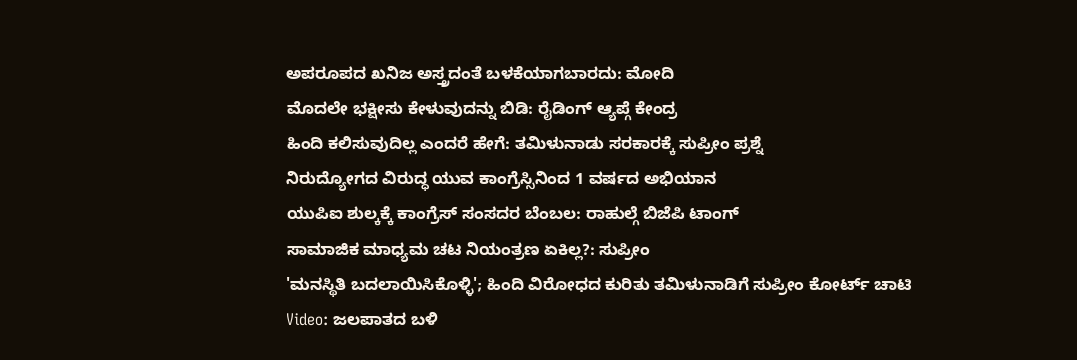ಅಪರೂಪದ ಖನಿಜ ಅಸ್ತ್ರದಂತೆ ಬಳಕೆಯಾಗಬಾರದು: ಮೋದಿ
ಮೊದಲೇ ಭಕ್ಷೀಸು ಕೇಳುವುದನ್ನು ಬಿಡಿ: ರೈಡಿಂಗ್ ಆ್ಯಪ್ಗೆ ಕೇಂದ್ರ
ಹಿಂದಿ ಕಲಿಸುವುದಿಲ್ಲ ಎಂದರೆ ಹೇಗೆ: ತಮಿಳುನಾಡು ಸರಕಾರಕ್ಕೆ ಸುಪ್ರೀಂ ಪ್ರಶ್ನೆ
ನಿರುದ್ಯೋಗದ ವಿರುದ್ಧ ಯುವ ಕಾಂಗ್ರೆಸ್ಸಿನಿಂದ 1 ವರ್ಷದ ಅಭಿಯಾನ
ಯುಪಿಐ ಶುಲ್ಕಕ್ಕೆ ಕಾಂಗ್ರೆಸ್ ಸಂಸದರ ಬೆಂಬಲ: ರಾಹುಲ್ಗೆ ಬಿಜೆಪಿ ಟಾಂಗ್
ಸಾಮಾಜಿಕ ಮಾಧ್ಯಮ ಚಟ ನಿಯಂತ್ರಣ ಏಕಿಲ್ಲ?: ಸುಪ್ರೀಂ
'ಮನಸ್ಥಿತಿ ಬದಲಾಯಿಸಿಕೊಳ್ಳಿ'; ಹಿಂದಿ ವಿರೋಧದ ಕುರಿತು ತಮಿಳುನಾಡಿಗೆ ಸುಪ್ರೀಂ ಕೋರ್ಟ್ ಚಾಟಿ
Video: ಜಲಪಾತದ ಬಳಿ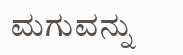ಮಗುವನ್ನು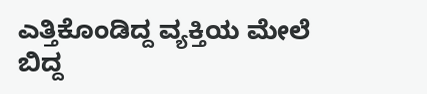ಎತ್ತಿಕೊಂಡಿದ್ದ ವ್ಯಕ್ತಿಯ ಮೇಲೆ ಬಿದ್ದ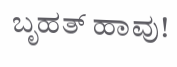ಬೃಹತ್ ಹಾವು!